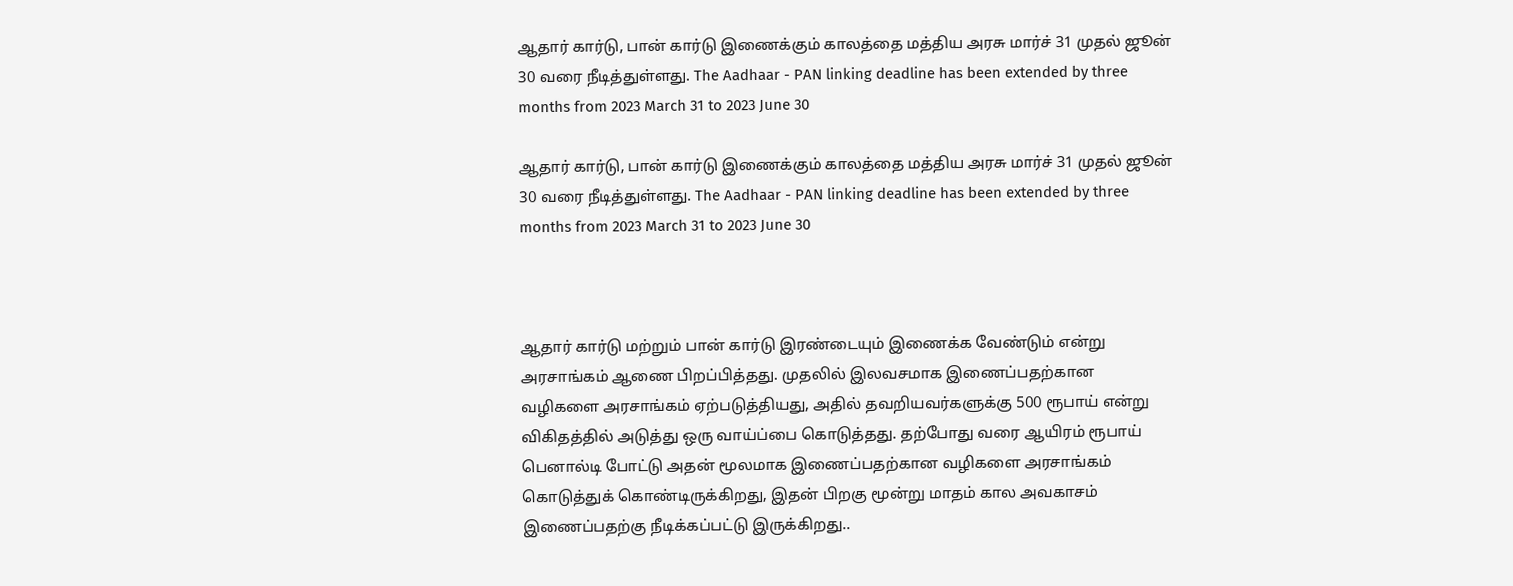ஆதார் கார்டு, பான் கார்டு இணைக்கும் காலத்தை மத்திய அரசு மார்ச் 31 முதல் ஜூன் 30 வரை நீடித்துள்ளது. The Aadhaar - PAN linking deadline has been extended by three months from 2023 March 31 to 2023 June 30

ஆதார் கார்டு, பான் கார்டு இணைக்கும் காலத்தை மத்திய அரசு மார்ச் 31 முதல் ஜூன் 30 வரை நீடித்துள்ளது. The Aadhaar - PAN linking deadline has been extended by three months from 2023 March 31 to 2023 June 30



ஆதார் கார்டு மற்றும் பான் கார்டு இரண்டையும் இணைக்க வேண்டும் என்று அரசாங்கம் ஆணை பிறப்பித்தது. முதலில் இலவசமாக இணைப்பதற்கான வழிகளை அரசாங்கம் ஏற்படுத்தியது, அதில் தவறியவர்களுக்கு 500 ரூபாய் என்று விகிதத்தில் அடுத்து ஒரு வாய்ப்பை கொடுத்தது. தற்போது வரை ஆயிரம் ரூபாய் பெனால்டி போட்டு அதன் மூலமாக இணைப்பதற்கான வழிகளை அரசாங்கம் கொடுத்துக் கொண்டிருக்கிறது, இதன் பிறகு மூன்று மாதம் கால அவகாசம் இணைப்பதற்கு நீடிக்கப்பட்டு இருக்கிறது..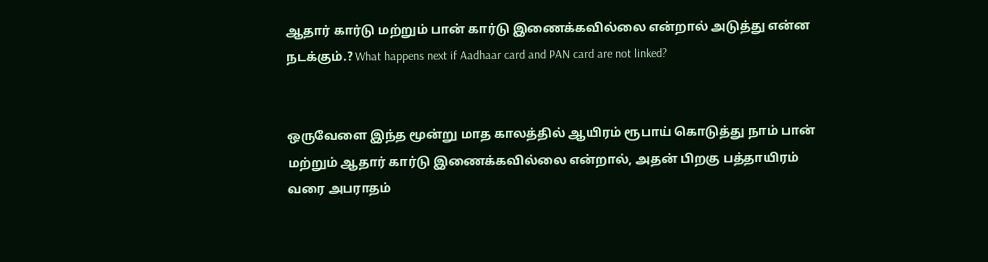ஆதார் கார்டு மற்றும் பான் கார்டு இணைக்கவில்லை என்றால் அடுத்து என்ன நடக்கும்.? What happens next if Aadhaar card and PAN card are not linked?


ஒருவேளை இந்த மூன்று மாத காலத்தில் ஆயிரம் ரூபாய் கொடுத்து நாம் பான் மற்றும் ஆதார் கார்டு இணைக்கவில்லை என்றால், அதன் பிறகு பத்தாயிரம் வரை அபராதம்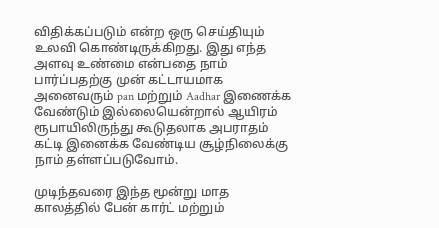விதிக்கப்படும் என்ற ஒரு செய்தியும் உலவி கொண்டிருக்கிறது. இது எந்த அளவு உண்மை என்பதை நாம் பார்ப்பதற்கு முன் கட்டாயமாக அனைவரும் pan மற்றும் Aadhar இணைக்க வேண்டும் இல்லையென்றால் ஆயிரம் ரூபாயிலிருந்து கூடுதலாக அபராதம் கட்டி இனைக்க வேண்டிய சூழ்நிலைக்கு நாம் தள்ளப்படுவோம்.

முடிந்தவரை இந்த மூன்று மாத காலத்தில் பேன் கார்ட் மற்றும்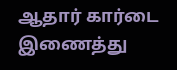ஆதார் கார்டை இணைத்து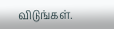விடுங்கள்.